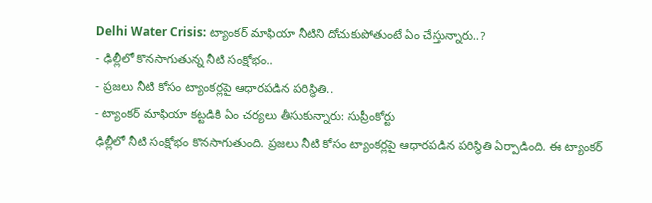Delhi Water Crisis: ట్యాంకర్ మాఫియా నీటిని దోచుకుపోతుంటే ఏం చేస్తున్నారు..?
- ఢిల్లీలో కొనసాగుతున్న నీటి సంక్షోభం..
- ప్రజలు నీటి కోసం ట్యాంకర్లపై ఆధారపడిన పరిస్థితి..
- ట్యాంకర్ మాఫియా కట్టడికి ఏం చర్యలు తీసుకున్నారు: సుప్రీంకోర్టు
ఢిల్లీలో నీటి సంక్షోభం కొనసాగుతుంది. ప్రజలు నీటి కోసం ట్యాంకర్లపై ఆధారపడిన పరిస్థితి ఏర్పాడింది. ఈ ట్యాంకర్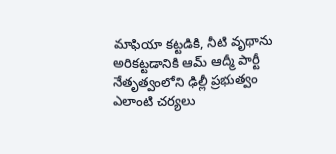మాఫియా కట్టడికి, నీటి వృథాను అరికట్టడానికి ఆమ్ ఆద్మీ పార్టీ నేతృత్వంలోని ఢిల్లీ ప్రభుత్వం ఎలాంటి చర్యలు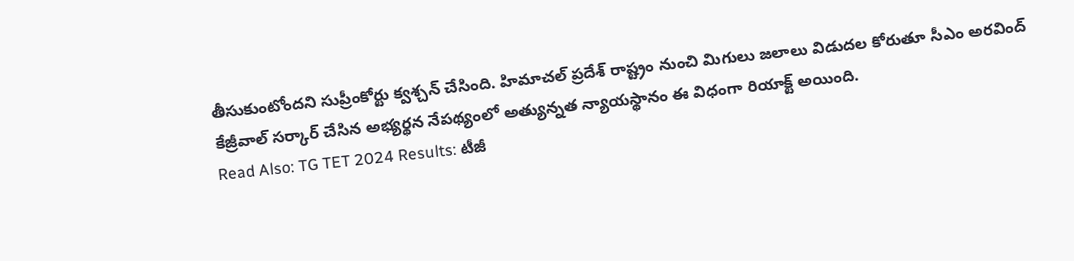తీసుకుంటోందని సుప్రీంకోర్టు క్వశ్చన్ చేసింది. హిమాచల్ ప్రదేశ్ రాష్ట్రం నుంచి మిగులు జలాలు విడుదల కోరుతూ సీఎం అరవింద్ కేజ్రీవాల్ సర్కార్ చేసిన అభ్యర్థన నేపథ్యంలో అత్యున్నత న్యాయస్థానం ఈ విధంగా రియాక్ట్ అయింది.
Read Also: TG TET 2024 Results: టీజీ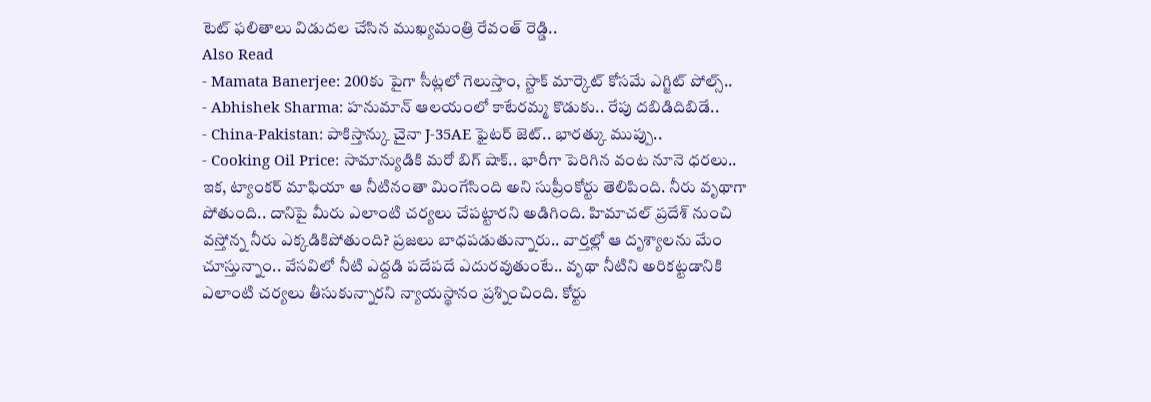టెట్ ఫలితాలు విడుదల చేసిన ముఖ్యమంత్రి రేవంత్ రెడ్డి..
Also Read
- Mamata Banerjee: 200కు పైగా సీట్లలో గెలుస్తాం, స్టాక్ మార్కెట్ కోసమే ఎగ్జిట్ పోల్స్..
- Abhishek Sharma: హనుమాన్ ఆలయంలో కాటేరమ్మ కొడుకు.. రేపు దబిడిదిబిడే..
- China-Pakistan: పాకిస్తాన్కు చైనా J-35AE ఫైటర్ జెట్.. భారత్కు ముప్పు..
- Cooking Oil Price: సామాన్యుడికి మరో బిగ్ షాక్.. భారీగా పెరిగిన వంట నూనె ధరలు..
ఇక, ట్యాంకర్ మాఫియా ఆ నీటినంతా మింగేసింది అని సుప్రీంకోర్టు తెలిపింది. నీరు వృథాగా పోతుంది.. దానిపై మీరు ఎలాంటి చర్యలు చేపట్టారని అడిగింది. హిమాచల్ ప్రదేశ్ నుంచి వస్తోన్న నీరు ఎక్కడికిపోతుంది? ప్రజలు బాధపడుతున్నారు.. వార్తల్లో ఆ దృశ్యాలను మేం చూస్తున్నాం.. వేసవిలో నీటి ఎద్దడి పదేపదే ఎదురవుతుంటే.. వృథా నీటిని అరికట్టడానికి ఎలాంటి చర్యలు తీసుకున్నారని న్యాయస్థానం ప్రశ్నించింది. కోర్టు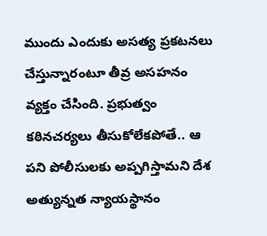ముందు ఎందుకు అసత్య ప్రకటనలు చేస్తున్నారంటూ తీవ్ర అసహనం వ్యక్తం చేసింది. ప్రభుత్వం కఠినచర్యలు తీసుకోలేకపోతే.. ఆ పని పోలీసులకు అప్పగిస్తామని దేశ అత్యున్నత న్యాయస్థానం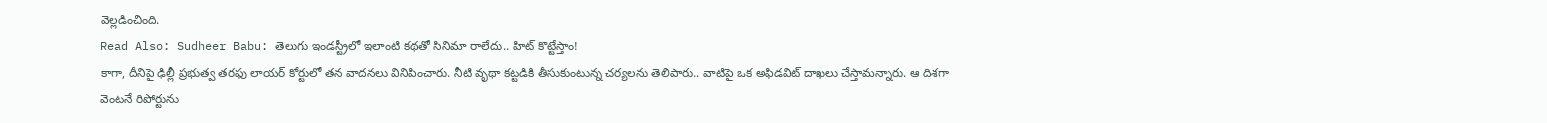వెల్లడించింది.
Read Also: Sudheer Babu: తెలుగు ఇండస్ట్రీలో ఇలాంటి కథతో సినిమా రాలేదు.. హిట్ కొట్టేస్తాం!
కాగా, దీనిపై ఢిల్లీ ప్రభుత్వ తరఫు లాయర్ కోర్టులో తన వాదనలు వినిపించారు. నీటి వృథా కట్టడికి తీసుకుంటున్న చర్యలను తెలిపారు.. వాటిపై ఒక అఫిడవిట్ దాఖలు చేస్తామన్నారు. ఆ దిశగా వెంటనే రిపోర్టును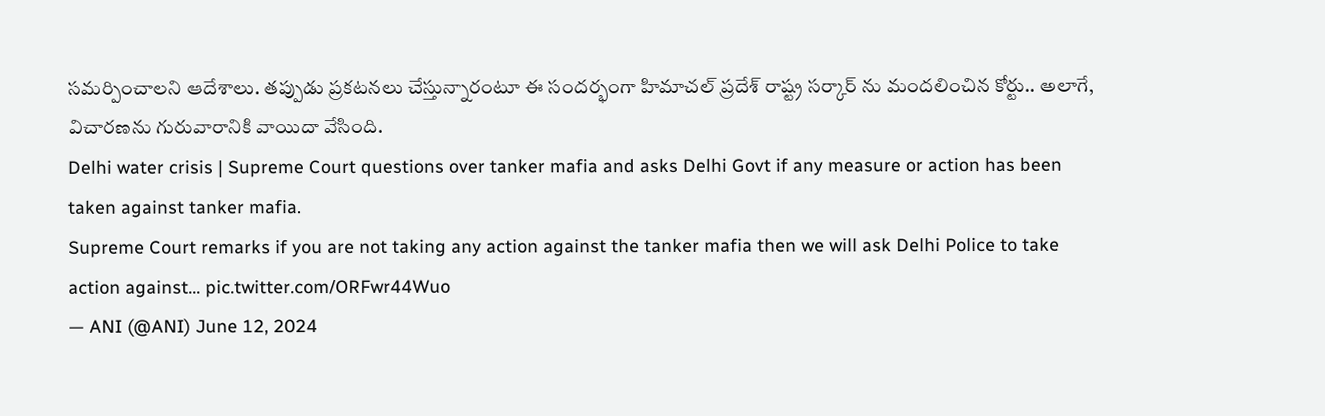సమర్పించాలని ఆదేశాలు. తప్పుడు ప్రకటనలు చేస్తున్నారంటూ ఈ సందర్భంగా హిమాచల్ ప్రదేశ్ రాష్ట్ర సర్కార్ ను మందలించిన కోర్టు.. అలాగే, విచారణను గురువారానికి వాయిదా వేసింది.
Delhi water crisis | Supreme Court questions over tanker mafia and asks Delhi Govt if any measure or action has been taken against tanker mafia.
Supreme Court remarks if you are not taking any action against the tanker mafia then we will ask Delhi Police to take action against… pic.twitter.com/ORFwr44Wuo
— ANI (@ANI) June 12, 2024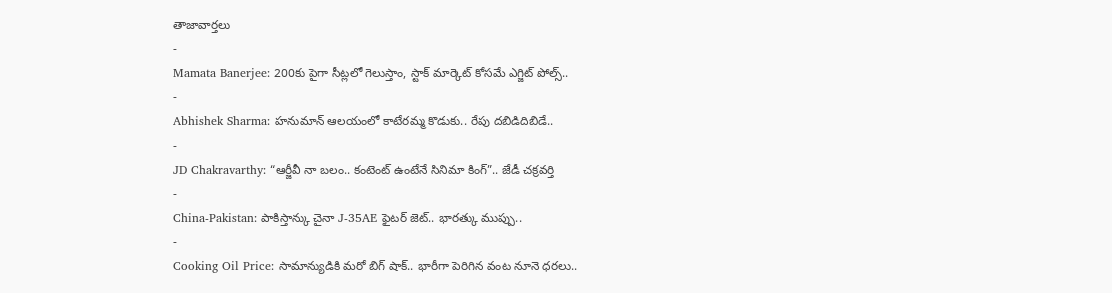తాజావార్తలు
-
Mamata Banerjee: 200కు పైగా సీట్లలో గెలుస్తాం, స్టాక్ మార్కెట్ కోసమే ఎగ్జిట్ పోల్స్..
-
Abhishek Sharma: హనుమాన్ ఆలయంలో కాటేరమ్మ కొడుకు.. రేపు దబిడిదిబిడే..
-
JD Chakravarthy: “ఆర్జీవీ నా బలం.. కంటెంట్ ఉంటేనే సినిమా కింగ్”.. జేడీ చక్రవర్తి
-
China-Pakistan: పాకిస్తాన్కు చైనా J-35AE ఫైటర్ జెట్.. భారత్కు ముప్పు..
-
Cooking Oil Price: సామాన్యుడికి మరో బిగ్ షాక్.. భారీగా పెరిగిన వంట నూనె ధరలు..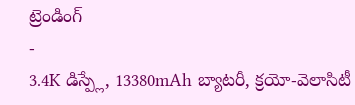ట్రెండింగ్
-
3.4K డిస్ప్లే, 13380mAh బ్యాటరీ, క్రయో-వెలాసిటీ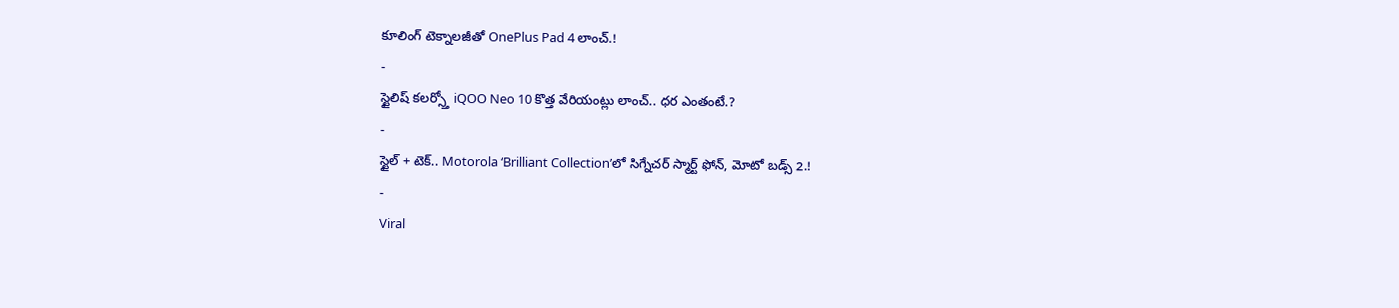కూలింగ్ టెక్నాలజీతో OnePlus Pad 4 లాంచ్.!
-
స్టైలిష్ కలర్స్తో iQOO Neo 10 కొత్త వేరియంట్లు లాంచ్.. ధర ఎంతంటే.?
-
స్టైల్ + టెక్.. Motorola ‘Brilliant Collection’లో సిగ్నేచర్ స్మార్ట్ ఫోన్, మోటో బడ్స్ 2.!
-
Viral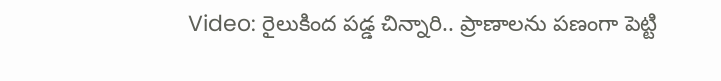Video: రైలుకింద పడ్డ చిన్నారి.. ప్రాణాలను పణంగా పెట్టి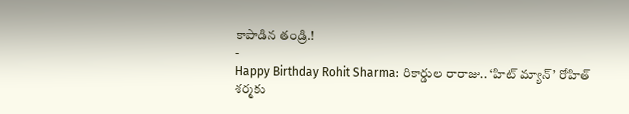కాపాడిన తండ్రి.!
-
Happy Birthday Rohit Sharma: రికార్డుల రారాజు.. ‘హిట్ మ్యాన్’ రోహిత్ శర్మకు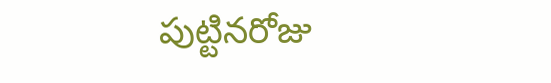పుట్టినరోజు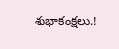శుభాకంక్షలు.!